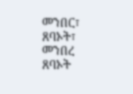መንበር፣ ጸባኦት፣ መንበረ ጸባኦት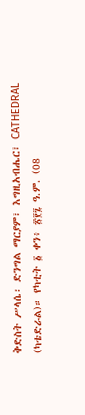ቅድስት ሥላሴ፡ ድንግል ማርያም፣ እግዚአብሔር፣ CATHEDRAL (ካቴድራል)። የካቲት ፩ ቀን፥ ፳፻፯ ዓ.ም. (08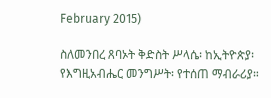February 2015)

ስለመንበረ ጸባኦት ቅድስት ሥላሴ፡ ከኢትዮጵያ፡ የእግዚአብሔር መንግሥት፡ የተሰጠ ማብራሪያ።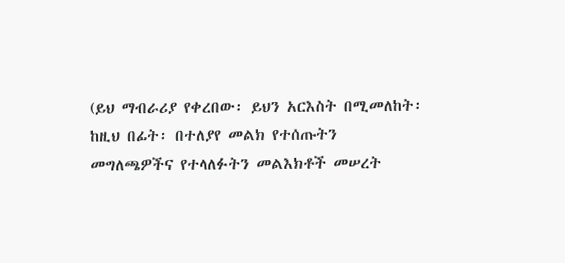(ይህ ማብራሪያ የቀረበው፡ ይህን አርእስት በሚመለከት፡ ከዚህ በፊት፡ በተለያየ መልክ የተሰጡትን መግለጫዎችና የተላለፉትን መልእክቶች መሠረት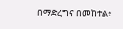በማድረግና በመከተል፥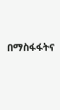በማስፋፋትና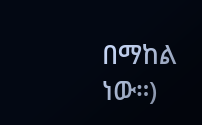በማከል ነው።)